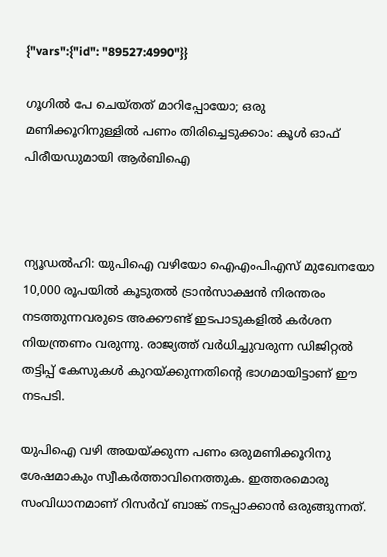{"vars":{"id": "89527:4990"}}

ഗൂഗിൽ പേ ചെയ്തത് മാറിപ്പോയോ‍; ഒരു മണിക്കൂറിനുള്ളിൽ പണം തിരിച്ചെടുക്കാം: കൂൾ ഓഫ് പിരീയഡുമായി ആർബിഐ



ന്യൂഡൽഹി: യുപിഐ വഴിയോ ഐഎംപിഎസ് മുഖേനയോ 10,000 രൂപയിൽ കൂടുതൽ ട്രാൻസാക്ഷൻ നിരന്തരം നടത്തുന്നവരുടെ അക്കൗണ്ട് ഇടപാടുകളിൽ കർശന നിയന്ത്രണം വരുന്നു. രാജ്യത്ത് വർധിച്ചുവരുന്ന ഡിജിറ്റൽ തട്ടിപ്പ് കേസുകൾ കുറയ്ക്കുന്നതിന്‍റെ ഭാഗമായിട്ടാണ് ഈ നടപടി.

യുപിഐ വഴി അയയ്ക്കുന്ന പണം ഒരുമണിക്കൂറിനു ശേഷമാകും സ്വീകർത്താവിനെത്തുക. ഇത്തരമൊരു സംവിധാനമാണ് റിസർവ് ബാങ്ക് നടപ്പാക്കാൻ ഒരുങ്ങുന്നത്.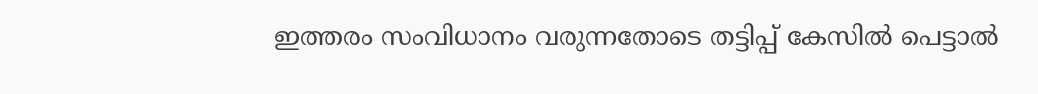ഇത്തരം സംവിധാനം വരുന്നതോടെ തട്ടിപ്പ് കേസിൽ പെട്ടാൽ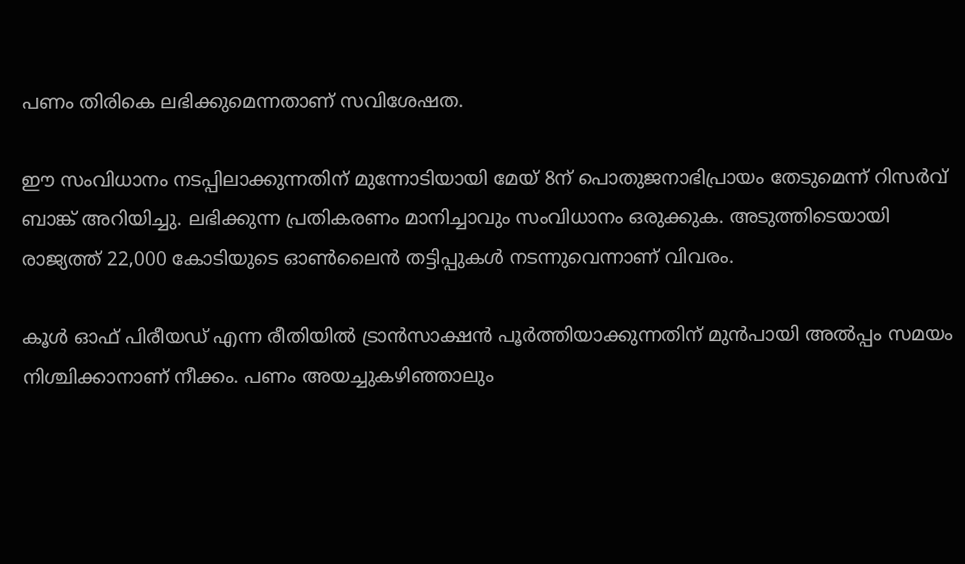പണം തിരികെ ലഭിക്കുമെന്നതാണ് സവിശേഷത.

ഈ സംവിധാനം നടപ്പിലാക്കുന്നതിന് മുന്നോടിയായി മേയ് 8ന് പൊതുജനാഭിപ്രായം തേടുമെന്ന് റിസർവ് ബാങ്ക് അറിയിച്ചു. ലഭിക്കുന്ന പ്രതികരണം മാനിച്ചാവും സംവിധാനം ഒരുക്കുക. അടുത്തിടെയായി രാജ്യത്ത് 22,000 കോടിയുടെ ഓൺലൈൻ തട്ടിപ്പുകൾ നടന്നുവെന്നാണ് വിവരം.

കൂൾ ഓഫ് പിരീയഡ് എന്ന രീതിയിൽ ട്രാൻസാക്ഷൻ പൂർത്തിയാക്കുന്നതിന് മുൻപായി അൽപ്പം സമയം നിശ്ചിക്കാനാണ് നീക്കം. പണം അയച്ചുകഴിഞ്ഞാലും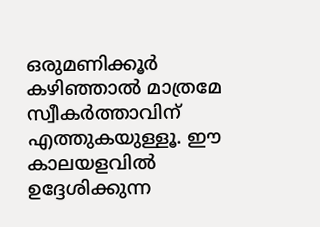ഒരുമണിക്കൂർ കഴിഞ്ഞാൽ മാത്രമേ സ്വീകർത്താവിന് എത്തുകയുള്ളൂ. ഈ കാലയളവിൽ ഉദ്ദേശിക്കുന്ന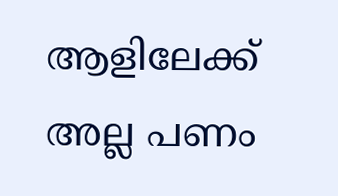ആളിലേക്ക് അല്ല പണം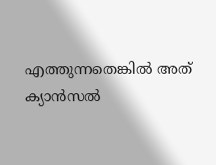എത്തുന്നതെങ്കിൽ അത് ക്യാൻസൽ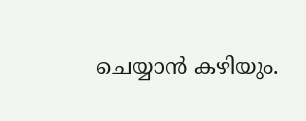ചെയ്യാൻ കഴിയും.